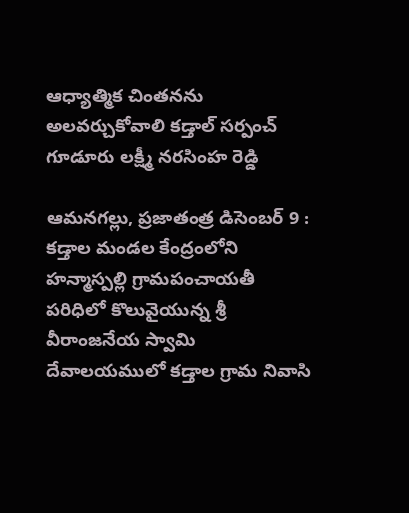ఆధ్యాత్మిక చింతనను అలవర్చుకోవాలి కడ్తాల్ సర్పంచ్ గూడూరు లక్ష్మీ నరసింహ రెడ్డి

ఆమనగల్లు, ప్రజాతంత్ర డిసెంబర్ 9 : కడ్తాల మండల కేంద్రంలోని హన్మాస్పల్లి గ్రామపంచాయతీ పరిధిలో కొలువైయున్న శ్రీ వీరాంజనేయ స్వామి దేవాలయములో కడ్తాల గ్రామ నివాసి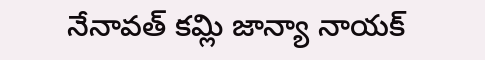నేనావత్ కమ్లి జాన్యా నాయక్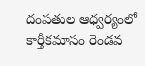దంపతుల ఆధ్వర్యంలో కార్తీకమాసం రెండవ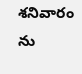శనివారం ను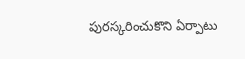పురస్కరించుకొని ఏర్పాటు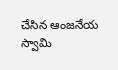చేసిన ఆంజనేయ స్వామి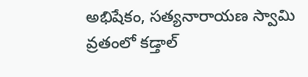అభిషేకం, సత్యనారాయణ స్వామి వ్రతంలో కడ్తాల్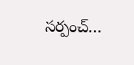సర్పంచ్…